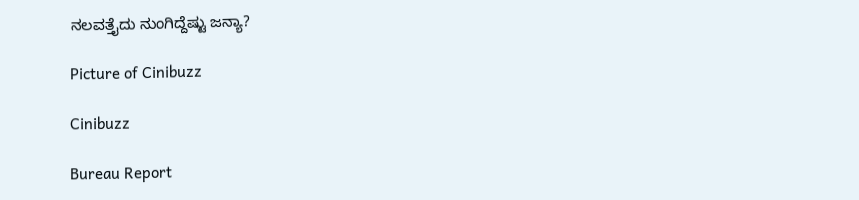ನಲವತ್ತೈದು ನುಂಗಿದ್ದೆಷ್ಟು ಜನ್ಯಾ?

Picture of Cinibuzz

Cinibuzz

Bureau Report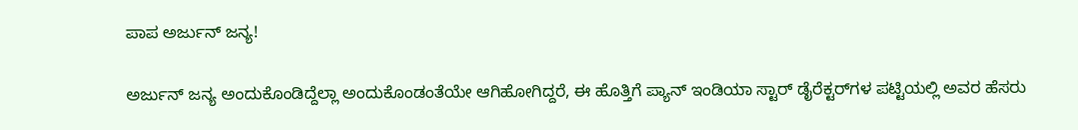ಪಾಪ ಅರ್ಜುನ್ ಜನ್ಯ!

ಅರ್ಜುನ್ ಜನ್ಯ ಅಂದುಕೊಂಡಿದ್ದೆಲ್ಲಾ ಅಂದುಕೊಂಡಂತೆಯೇ ಆಗಿಹೋಗಿದ್ದರೆ, ಈ ಹೊತ್ತಿಗೆ ಪ್ಯಾನ್ ಇಂಡಿಯಾ ಸ್ಟಾರ್ ಡೈರೆಕ್ಟರ್‌ಗಳ ಪಟ್ಟಿಯಲ್ಲಿ ಅವರ ಹೆಸರು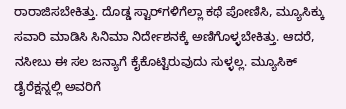ರಾರಾಜಿಸಬೇಕಿತ್ತು. ದೊಡ್ಡ ಸ್ಟಾರ್‌ಗಳಿಗೆಲ್ಲಾ ಕಥೆ ಪೋಣಿಸಿ, ಮ್ಯೂಸಿಕ್ಕು ಸವಾರಿ ಮಾಡಿಸಿ ಸಿನಿಮಾ ನಿರ್ದೇಶನಕ್ಕೆ ಅಣಿಗೊಳ್ಳಬೇಕಿತ್ತು. ಆದರೆ, ನಸೀಬು ಈ ಸಲ ಜನ್ಯಾಗೆ ಕೈಕೊಟ್ಟಿರುವುದು ಸುಳ್ಳಲ್ಲ. ಮ್ಯೂಸಿಕ್ ಡೈರೆಕ್ಷನ್ನಲ್ಲಿ ಅವರಿಗೆ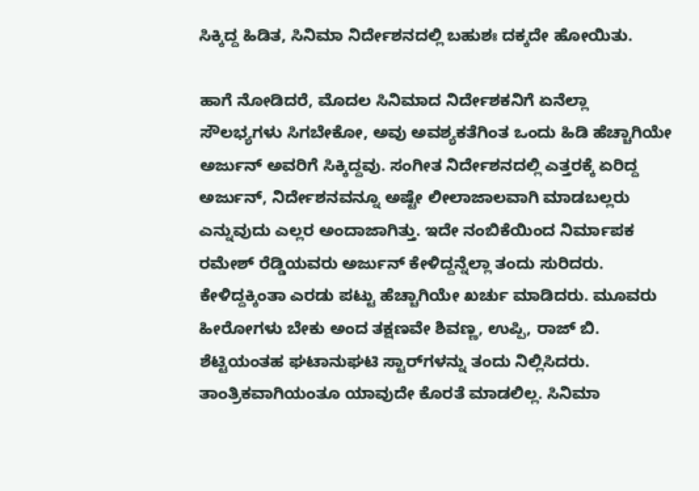ಸಿಕ್ಕಿದ್ದ ಹಿಡಿತ, ಸಿನಿಮಾ ನಿರ್ದೇಶನದಲ್ಲಿ ಬಹುಶಃ ದಕ್ಕದೇ ಹೋಯಿತು.

ಹಾಗೆ ನೋಡಿದರೆ, ಮೊದಲ ಸಿನಿಮಾದ ನಿರ್ದೇಶಕನಿಗೆ ಏನೆಲ್ಲಾ ಸೌಲಭ್ಯಗಳು ಸಿಗಬೇಕೋ, ಅವು ಅವಶ್ಯಕತೆಗಿಂತ ಒಂದು ಹಿಡಿ ಹೆಚ್ಚಾಗಿಯೇ ಅರ್ಜುನ್ ಅವರಿಗೆ ಸಿಕ್ಕಿದ್ದವು. ಸಂಗೀತ ನಿರ್ದೇಶನದಲ್ಲಿ ಎತ್ತರಕ್ಕೆ ಏರಿದ್ದ ಅರ್ಜುನ್, ನಿರ್ದೇಶನವನ್ನೂ ಅಷ್ಟೇ ಲೀಲಾಜಾಲವಾಗಿ ಮಾಡಬಲ್ಲರು ಎನ್ನುವುದು ಎಲ್ಲರ ಅಂದಾಜಾಗಿತ್ತು. ಇದೇ ನಂಬಿಕೆಯಿಂದ ನಿರ್ಮಾಪಕ ರಮೇಶ್ ರೆಡ್ಡಿಯವರು ಅರ್ಜುನ್ ಕೇಳಿದ್ದನ್ನೆಲ್ಲಾ ತಂದು ಸುರಿದರು. ಕೇಳಿದ್ದಕ್ಕಿಂತಾ ಎರಡು ಪಟ್ಟು ಹೆಚ್ಚಾಗಿಯೇ ಖರ್ಚು ಮಾಡಿದರು. ಮೂವರು ಹೀರೋಗಳು ಬೇಕು ಅಂದ ತಕ್ಷಣವೇ ಶಿವಣ್ಣ, ಉಪ್ಪಿ, ರಾಜ್ ಬಿ. ಶೆಟ್ಟಿಯಂತಹ ಘಟಾನುಘಟಿ ಸ್ಟಾರ್‌ಗಳನ್ನು ತಂದು ನಿಲ್ಲಿಸಿದರು. ತಾಂತ್ರಿಕವಾಗಿಯಂತೂ ಯಾವುದೇ ಕೊರತೆ ಮಾಡಲಿಲ್ಲ. ಸಿನಿಮಾ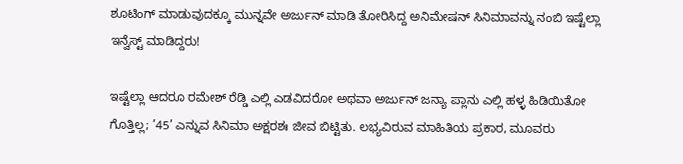ಶೂಟಿಂಗ್ ಮಾಡುವುದಕ್ಕೂ ಮುನ್ನವೇ ಅರ್ಜುನ್‌ ಮಾಡಿ ತೋರಿಸಿದ್ದ ಅನಿಮೇಷನ್ ಸಿನಿಮಾವನ್ನು ನಂಬಿ ಇಷ್ಟೆಲ್ಲಾ ಇನ್ವೆಸ್ಟ್‌ ಮಾಡಿದ್ದರು!

ಇಷ್ಟೆಲ್ಲಾ ಆದರೂ ರಮೇಶ್ ರೆಡ್ಡಿ ಎಲ್ಲಿ ಎಡವಿದರೋ ಅಥವಾ ಅರ್ಜುನ್ ಜನ್ಯಾ ಪ್ಲಾನು ಎಲ್ಲಿ ಹಳ್ಳ ಹಿಡಿಯಿತೋ ಗೊತ್ತಿಲ್ಲ; ’45’ ಎನ್ನುವ ಸಿನಿಮಾ ಅಕ್ಷರಶಃ ಜೀವ ಬಿಟ್ಟಿತು. ಲಭ್ಯವಿರುವ ಮಾಹಿತಿಯ ಪ್ರಕಾರ, ಮೂವರು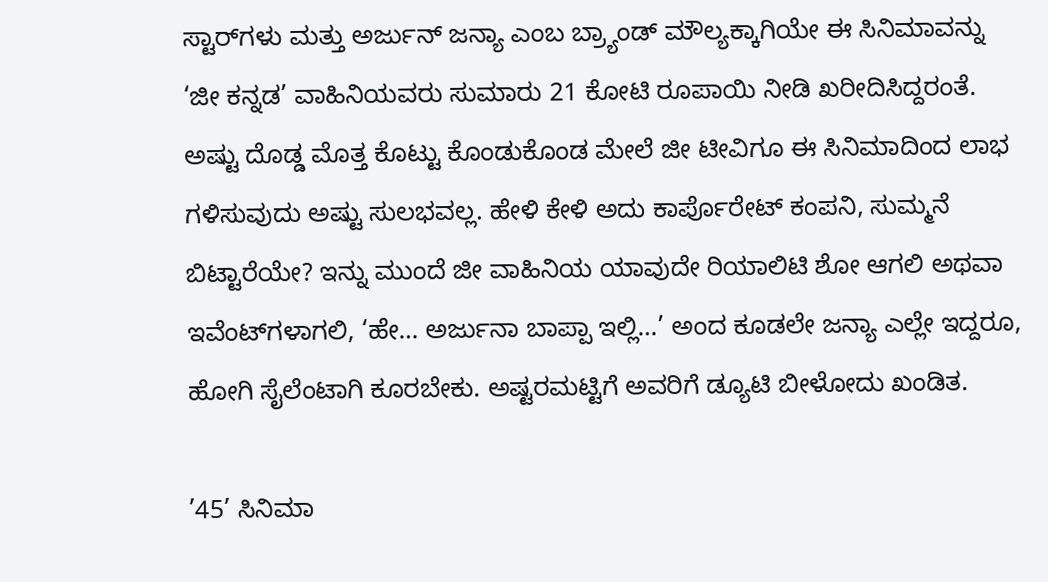ಸ್ಟಾರ್‌ಗಳು ಮತ್ತು ಅರ್ಜುನ್ ಜನ್ಯಾ ಎಂಬ ಬ್ರ್ಯಾಂಡ್ ಮೌಲ್ಯಕ್ಕಾಗಿಯೇ ಈ ಸಿನಿಮಾವನ್ನು ‘ಜೀ ಕನ್ನಡ’ ವಾಹಿನಿಯವರು ಸುಮಾರು 21 ಕೋಟಿ ರೂಪಾಯಿ ನೀಡಿ ಖರೀದಿಸಿದ್ದರಂತೆ. ಅಷ್ಟು ದೊಡ್ಡ ಮೊತ್ತ ಕೊಟ್ಟು ಕೊಂಡುಕೊಂಡ ಮೇಲೆ ಜೀ ಟೀವಿಗೂ ಈ ಸಿನಿಮಾದಿಂದ ಲಾಭ ಗಳಿಸುವುದು ಅಷ್ಟು ಸುಲಭವಲ್ಲ. ಹೇಳಿ ಕೇಳಿ ಅದು ಕಾರ್ಪೊರೇಟ್ ಕಂಪನಿ, ಸುಮ್ಮನೆ ಬಿಟ್ಟಾರೆಯೇ? ಇನ್ನು ಮುಂದೆ ಜೀ ವಾಹಿನಿಯ ಯಾವುದೇ ರಿಯಾಲಿಟಿ ಶೋ ಆಗಲಿ ಅಥವಾ ಇವೆಂಟ್‌ಗಳಾಗಲಿ, ‘ಹೇ… ಅರ್ಜುನಾ ಬಾಪ್ಪಾ ಇಲ್ಲಿ…’ ಅಂದ ಕೂಡಲೇ ಜನ್ಯಾ ಎಲ್ಲೇ ಇದ್ದರೂ, ಹೋಗಿ ಸೈಲೆಂಟಾಗಿ ಕೂರಬೇಕು. ಅಷ್ಟರಮಟ್ಟಿಗೆ ಅವರಿಗೆ ಡ್ಯೂಟಿ ಬೀಳೋದು ಖಂಡಿತ.

’45’ ಸಿನಿಮಾ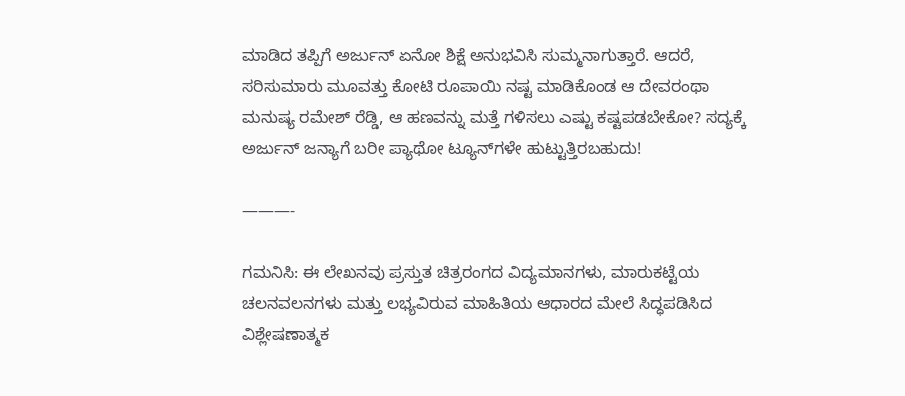ಮಾಡಿದ ತಪ್ಪಿಗೆ ಅರ್ಜುನ್ ಏನೋ ಶಿಕ್ಷೆ ಅನುಭವಿಸಿ ಸುಮ್ಮನಾಗುತ್ತಾರೆ. ಆದರೆ, ಸರಿಸುಮಾರು ಮೂವತ್ತು ಕೋಟಿ ರೂಪಾಯಿ ನಷ್ಟ ಮಾಡಿಕೊಂಡ ಆ ದೇವರಂಥಾ ಮನುಷ್ಯ ರಮೇಶ್ ರೆಡ್ಡಿ, ಆ ಹಣವನ್ನು ಮತ್ತೆ ಗಳಿಸಲು ಎಷ್ಟು ಕಷ್ಟಪಡಬೇಕೋ? ಸದ್ಯಕ್ಕೆ ಅರ್ಜುನ್ ಜನ್ಯಾಗೆ ಬರೀ ಪ್ಯಾಥೋ ಟ್ಯೂನ್‌ಗಳೇ ಹುಟ್ಟುತ್ತಿರಬಹುದು!

———-

ಗಮನಿಸಿ: ಈ ಲೇಖನವು ಪ್ರಸ್ತುತ ಚಿತ್ರರಂಗದ ವಿದ್ಯಮಾನಗಳು, ಮಾರುಕಟ್ಟೆಯ ಚಲನವಲನಗಳು ಮತ್ತು ಲಭ್ಯವಿರುವ ಮಾಹಿತಿಯ ಆಧಾರದ ಮೇಲೆ ಸಿದ್ಧಪಡಿಸಿದ ವಿಶ್ಲೇಷಣಾತ್ಮಕ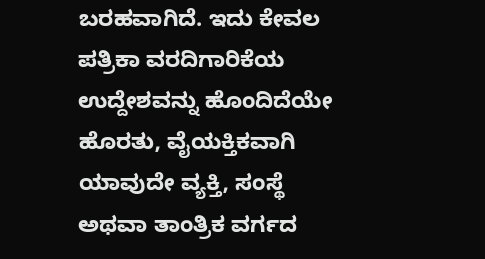ಬರಹವಾಗಿದೆ. ಇದು ಕೇವಲ ಪತ್ರಿಕಾ ವರದಿಗಾರಿಕೆಯ ಉದ್ದೇಶವನ್ನು ಹೊಂದಿದೆಯೇ ಹೊರತು, ವೈಯಕ್ತಿಕವಾಗಿ ಯಾವುದೇ ವ್ಯಕ್ತಿ, ಸಂಸ್ಥೆ ಅಥವಾ ತಾಂತ್ರಿಕ ವರ್ಗದ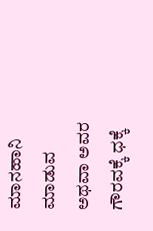ಮಾನಹಾನಿ ಮಾಡುವ ಅಥವಾ ಅವರ ಗೌರವಕ್ಕೆ ಧಕ್ಕೆ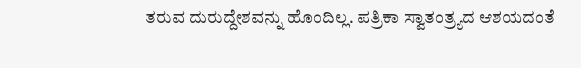ತರುವ ದುರುದ್ದೇಶವನ್ನು ಹೊಂದಿಲ್ಲ. ಪತ್ರಿಕಾ ಸ್ವಾತಂತ್ರ್ಯದ ಆಶಯದಂತೆ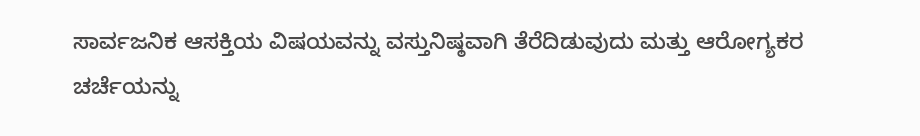ಸಾರ್ವಜನಿಕ ಆಸಕ್ತಿಯ ವಿಷಯವನ್ನು ವಸ್ತುನಿಷ್ಠವಾಗಿ ತೆರೆದಿಡುವುದು ಮತ್ತು ಆರೋಗ್ಯಕರ ಚರ್ಚೆಯನ್ನು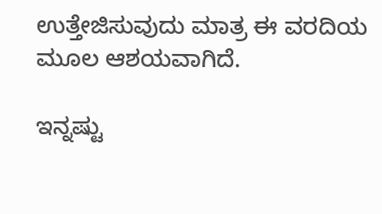ಉತ್ತೇಜಿಸುವುದು ಮಾತ್ರ ಈ ವರದಿಯ ಮೂಲ ಆಶಯವಾಗಿದೆ.

ಇನ್ನಷ್ಟು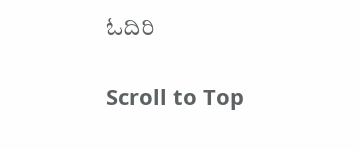ಓದಿರಿ

Scroll to Top